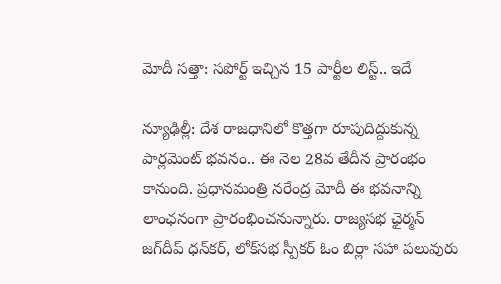మోదీ సత్తా: సపోర్ట్ ఇచ్చిన 15 పార్టీల లిస్ట్.. ఇదే

న్యూఢిల్లీ: దేశ రాజధానిలో కొత్తగా రూపుదిద్దుకున్న పార్లమెంట్ భవనం.. ఈ నెల 28వ తేదీన ప్రారంభం కానుంది. ప్రధానమంత్రి నరేంద్ర మోదీ ఈ భవనాన్ని లాంఛనంగా ప్రారంభించనున్నారు. రాజ్యసభ ఛైర్మన్ జగ్‌దీప్ ధన్‌కర్, లోక్‌సభ స్పీకర్ ఓం బిర్లా సహా పలువురు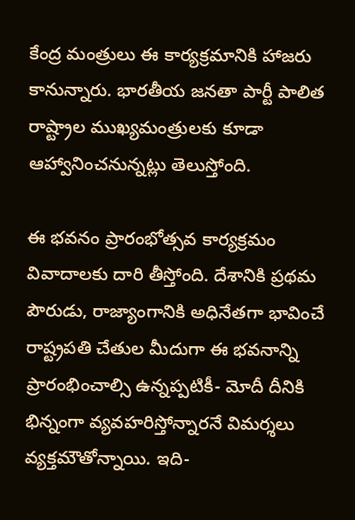కేంద్ర మంత్రులు ఈ కార్యక్రమానికి హాజరు కానున్నారు. భారతీయ జనతా పార్టీ పాలిత రాష్ట్రాల ముఖ్యమంత్రులకు కూడా ఆహ్వానించనున్నట్లు తెలుస్తోంది.

ఈ భవనం ప్రారంభోత్సవ కార్యక్రమం వివాదాలకు దారి తీస్తోంది. దేశానికి ప్రథమ పౌరుడు, రాజ్యాంగానికి అధినేతగా భావించే రాష్ట్రపతి చేతుల మీదుగా ఈ భవనాన్ని ప్రారంభించాల్సి ఉన్నప్పటికీ- మోదీ దీనికి భిన్నంగా వ్యవహరిస్తోన్నారనే విమర్శలు వ్యక్తమౌతోన్నాయి. ఇది-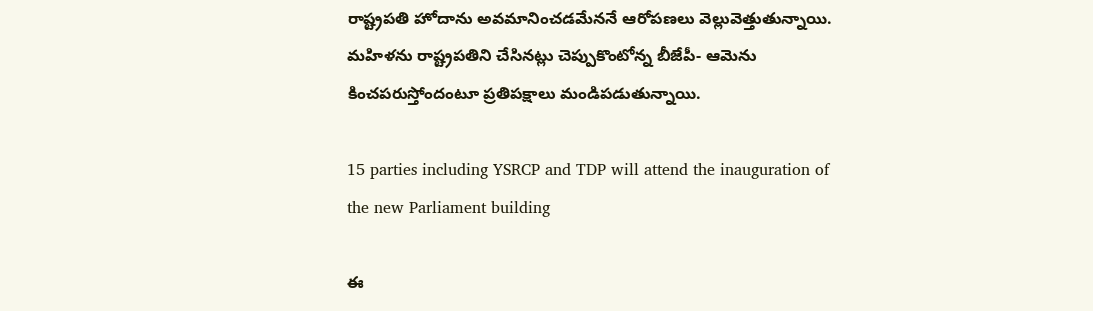రాష్ట్రపతి హోదాను అవమానించడమేననే ఆరోపణలు వెల్లువెత్తుతున్నాయి. మహిళను రాష్ట్రపతిని చేసినట్లు చెప్పుకొంటోన్న బీజేపీ- ఆమెను కించపరుస్తోందంటూ ప్రతిపక్షాలు మండిపడుతున్నాయి.

15 parties including YSRCP and TDP will attend the inauguration of the new Parliament building

ఈ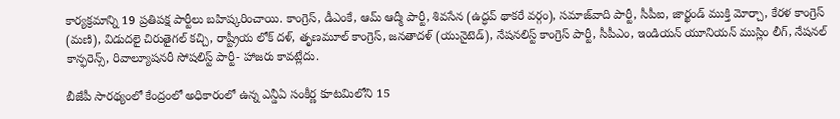కార్యక్రమాన్ని 19 ప్రతిపక్ష పార్టీలు బహిష్కరించాయి. కాంగ్రెస్, డీఎంకే, ఆమ్ ఆద్మీ పార్టీ, శివసేన (ఉద్ధవ్ థాకరే వర్గం), సమాజ్‌వాది పార్టీ, సీపీఐ, జార్ఖండ్ ముక్తి మోర్చా, కేరళ కాంగ్రెస్ (మణి), విడుదలై చిరుతైగల్ కచ్చి, రాష్ట్రీయ లోక్ దళ్, తృణమూల్ కాంగ్రెస్, జనతాదళ్ (యునైటెడ్), నేషనలిస్ట్ కాంగ్రెస్ పార్టీ, సీపీఎం, ఇండియన్ యూనియన్ ముస్లిం లీగ్, నేషనల్ కాన్ఫరెన్స్, రివాల్యూషనరీ సోషలిస్ట్ పార్టీ- హాజరు కావట్లేదు.

బీజేపీ సారథ్యంలో కేంద్రంలో అధికారంలో ఉన్న ఎన్డీఏ సంకీర్ణ కూటమిలోని 15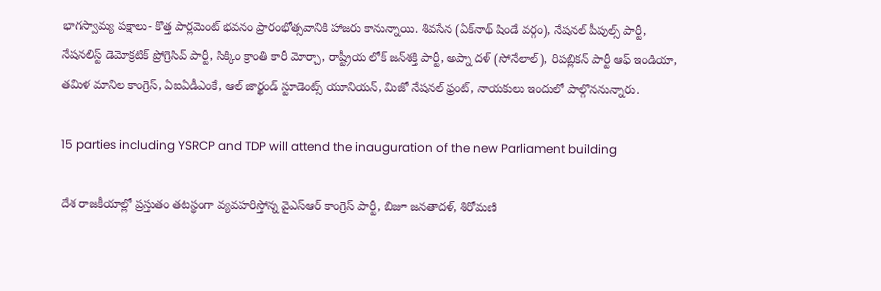భాగస్వామ్య పక్షాలు- కొత్త పార్లమెంట్ భవనం ప్రారంభోత్సవానికి హాజరు కానున్నాయి. శివసేన (ఏక్‌నాథ్ షిండే వర్గం), నేషనల్ పీపుల్స్ పార్టీ, నేషనలిస్ట్ డెమోక్రటిక్ ప్రోగ్రెసివ్ పార్టీ, సిక్కిం క్రాంతి కారీ మోర్చా, రాష్ట్రీయ లోక్ జన్‌శక్తి పార్టీ, అప్నా దళ్ (సోనేలాల్), రిపబ్లికన్ పార్టీ ఆఫ్ ఇండియా, తమిళ మానిల కాంగ్రెస్, ఏఐఏడీఎంకే, ఆల్ జార్ఖండ్ స్టూడెంట్స్ యూనియన్, మిజో నేషనల్ ఫ్రంట్, నాయకులు ఇందులో పాల్గొననున్నారు.

15 parties including YSRCP and TDP will attend the inauguration of the new Parliament building

దేశ రాజకీయాల్లో ప్రస్తుతం తటస్థంగా వ్యవహరిస్తోన్న వైఎస్ఆర్ కాంగ్రెస్ పార్టీ, బిజూ జనతాదళ్, శిరోమణి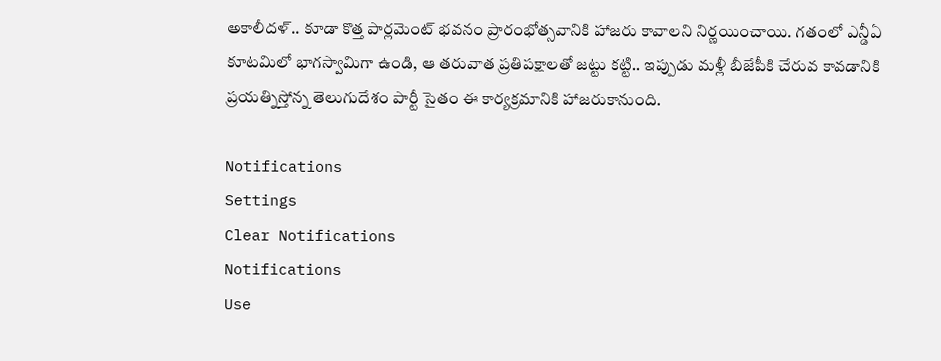అకాలీదళ్.. కూడా కొత్త పార్లమెంట్ భవనం ప్రారంభోత్సవానికి హాజరు కావాలని నిర్ణయించాయి. గతంలో ఎన్డీఏ కూటమిలో భాగస్వామిగా ఉండి, ఆ తరువాత ప్రతిపక్షాలతో జట్టు కట్టి.. ఇప్పుడు మళ్లీ బీజేపీకి చేరువ కావడానికి ప్రయత్నిస్తోన్న తెలుగుదేశం పార్టీ సైతం ఈ కార్యక్రమానికి హాజరుకానుంది.

Notifications
Settings
Clear Notifications
Notifications
Use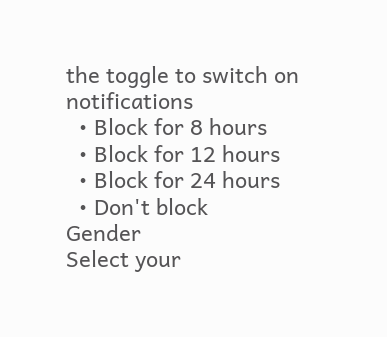the toggle to switch on notifications
  • Block for 8 hours
  • Block for 12 hours
  • Block for 24 hours
  • Don't block
Gender
Select your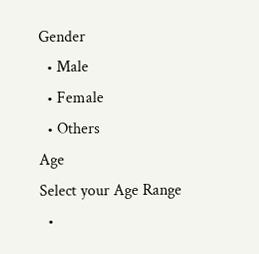Gender
  • Male
  • Female
  • Others
Age
Select your Age Range
  •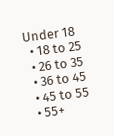Under 18
  • 18 to 25
  • 26 to 35
  • 36 to 45
  • 45 to 55
  • 55+